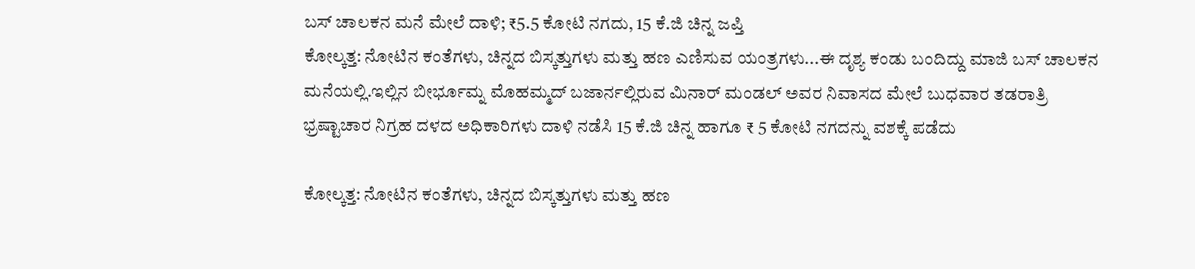ಬಸ್ ಚಾಲಕನ ಮನೆ ಮೇಲೆ ದಾಳಿ; ₹5.5 ಕೋಟಿ ನಗದು, 15 ಕೆ.ಜಿ ಚಿನ್ನ ಜಪ್ತಿ
ಕೋಲ್ಕತ್ತ: ನೋಟಿನ ಕಂತೆಗಳು, ಚಿನ್ನದ ಬಿಸ್ಕತ್ತುಗಳು ಮತ್ತು ಹಣ ಎಣಿಸುವ ಯಂತ್ರಗಳು...ಈ ದೃಶ್ಯ ಕಂಡು ಬಂದಿದ್ದು ಮಾಜಿ ಬಸ್ ಚಾಲಕನ ಮನೆಯಲ್ಲಿ.ಇಲ್ಲಿನ ಬೀರ್ಭೂಮ್ನ ಮೊಹಮ್ಮದ್ ಬಜಾರ್ನಲ್ಲಿರುವ ಮಿನಾರ್ ಮಂಡಲ್ ಅವರ ನಿವಾಸದ ಮೇಲೆ ಬುಧವಾರ ತಡರಾತ್ರಿ ಭ್ರಷ್ಟಾಚಾರ ನಿಗ್ರಹ ದಳದ ಅಧಿಕಾರಿಗಳು ದಾಳಿ ನಡೆಸಿ 15 ಕೆ.ಜಿ ಚಿನ್ನ ಹಾಗೂ ₹ 5 ಕೋಟಿ ನಗದನ್ನು ವಶಕ್ಕೆ ಪಡೆದು

ಕೋಲ್ಕತ್ತ: ನೋಟಿನ ಕಂತೆಗಳು, ಚಿನ್ನದ ಬಿಸ್ಕತ್ತುಗಳು ಮತ್ತು ಹಣ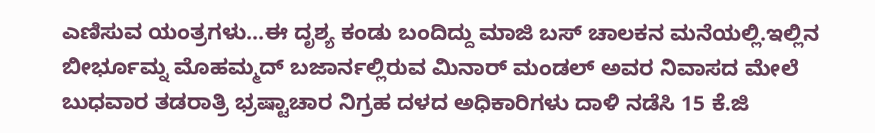ಎಣಿಸುವ ಯಂತ್ರಗಳು...ಈ ದೃಶ್ಯ ಕಂಡು ಬಂದಿದ್ದು ಮಾಜಿ ಬಸ್ ಚಾಲಕನ ಮನೆಯಲ್ಲಿ.ಇಲ್ಲಿನ ಬೀರ್ಭೂಮ್ನ ಮೊಹಮ್ಮದ್ ಬಜಾರ್ನಲ್ಲಿರುವ ಮಿನಾರ್ ಮಂಡಲ್ ಅವರ ನಿವಾಸದ ಮೇಲೆ ಬುಧವಾರ ತಡರಾತ್ರಿ ಭ್ರಷ್ಟಾಚಾರ ನಿಗ್ರಹ ದಳದ ಅಧಿಕಾರಿಗಳು ದಾಳಿ ನಡೆಸಿ 15 ಕೆ.ಜಿ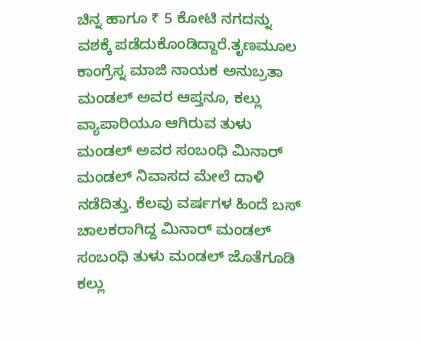ಚಿನ್ನ ಹಾಗೂ ₹ 5 ಕೋಟಿ ನಗದನ್ನು ವಶಕ್ಕೆ ಪಡೆದುಕೊಂಡಿದ್ದಾರೆ.ತೃಣಮೂಲ ಕಾಂಗ್ರೆಸ್ನ ಮಾಜಿ ನಾಯಕ ಅನುಬ್ರತಾ ಮಂಡಲ್ ಅವರ ಆಪ್ತನೂ, ಕಲ್ಲು ವ್ಯಾಪಾರಿಯೂ ಆಗಿರುವ ತುಳು ಮಂಡಲ್ ಅವರ ಸಂಬಂಧಿ ಮಿನಾರ್ ಮಂಡಲ್ ನಿವಾಸದ ಮೇಲೆ ದಾಳಿ ನಡೆದಿತ್ತು. ಕೆಲವು ವರ್ಷಗಳ ಹಿಂದೆ ಬಸ್ ಚಾಲಕರಾಗಿದ್ದ ಮಿನಾರ್ ಮಂಡಲ್ ಸಂಬಂಧಿ ತುಳು ಮಂಡಲ್ ಜೊತೆಗೂಡಿ ಕಲ್ಲು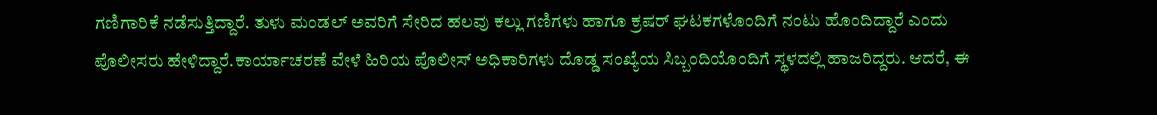ಗಣಿಗಾರಿಕೆ ನಡೆಸುತ್ತಿದ್ದಾರೆ. ತುಳು ಮಂಡಲ್ ಅವರಿಗೆ ಸೇರಿದ ಹಲವು ಕಲ್ಲು ಗಣಿಗಳು ಹಾಗೂ ಕ್ರಷರ್ ಘಟಕಗಳೊಂದಿಗೆ ನಂಟು ಹೊಂದಿದ್ದಾರೆ ಎಂದು ಪೊಲೀಸರು ಹೇಳಿದ್ದಾರೆ.ಕಾರ್ಯಾಚರಣೆ ವೇಳೆ ಹಿರಿಯ ಪೊಲೀಸ್ ಅಧಿಕಾರಿಗಳು ದೊಡ್ಡ ಸಂಖ್ಯೆಯ ಸಿಬ್ಬಂದಿಯೊಂದಿಗೆ ಸ್ಥಳದಲ್ಲಿ ಹಾಜರಿದ್ದರು. ಆದರೆ, ಈ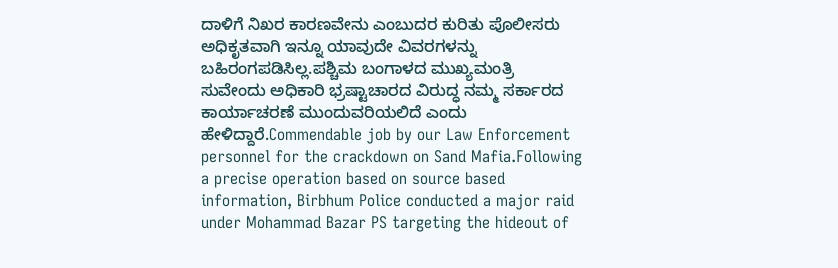ದಾಳಿಗೆ ನಿಖರ ಕಾರಣವೇನು ಎಂಬುದರ ಕುರಿತು ಪೊಲೀಸರು ಅಧಿಕೃತವಾಗಿ ಇನ್ನೂ ಯಾವುದೇ ವಿವರಗಳನ್ನು ಬಹಿರಂಗಪಡಿಸಿಲ್ಲ.ಪಶ್ಚಿಮ ಬಂಗಾಳದ ಮುಖ್ಯಮಂತ್ರಿ ಸುವೇಂದು ಅಧಿಕಾರಿ ಭ್ರಷ್ಟಾಚಾರದ ವಿರುದ್ಧ ನಮ್ಮ ಸರ್ಕಾರದ ಕಾರ್ಯಾಚರಣೆ ಮುಂದುವರಿಯಲಿದೆ ಎಂದು ಹೇಳಿದ್ದಾರೆ.Commendable job by our Law Enforcement personnel for the crackdown on Sand Mafia.Following a precise operation based on source based information, Birbhum Police conducted a major raid under Mohammad Bazar PS targeting the hideout of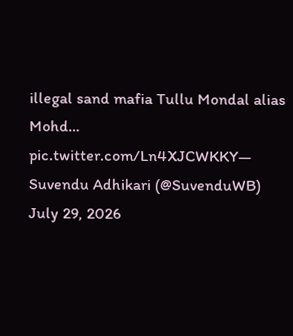illegal sand mafia Tullu Mondal alias Mohd… pic.twitter.com/Ln4XJCWKKY— Suvendu Adhikari (@SuvenduWB) July 29, 2026